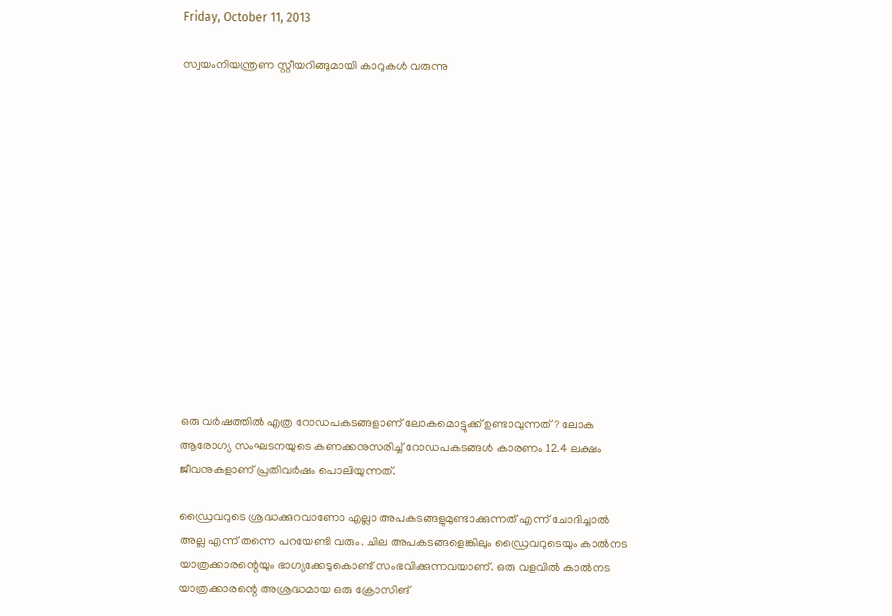Friday, October 11, 2013

സ്വയംനിയന്ത്രണ സ്റ്റീയറിങ്ങുമായി കാറുകള്‍ വരുന്നു














ഒരു വര്‍ഷത്തില്‍ എത്ര റോഡപകടങ്ങളാണ് ലോകമൊട്ടുക്ക് ഉണ്ടാവുന്നത്? ലോക ആരോഗ്യ സംഘടനയുടെ കണക്കനുസരിച്ച് റോഡപകടങ്ങള്‍ കാരണം 12.4 ലക്ഷം ജീവനുകളാണ് പ്രതിവര്‍ഷം പൊലിയുന്നത്.

ഡ്രൈവറുടെ ശ്രദ്ധക്കുറവാണോ എല്ലാ അപകടങ്ങളുമുണ്ടാക്കുന്നത് എന്ന് ചോദിച്ചാല്‍ അല്ല എന്ന് തന്നെ പറയേണ്ടി വരും. ചില അപകടങ്ങളെങ്കിലും ഡ്രൈവറുടെയും കാല്‍നട യാത്രക്കാരന്റെയും ഭാഗ്യക്കേടുകൊണ്ട് സംഭവിക്കുന്നവയാണ്. ഒരു വളവില്‍ കാല്‍നട യാത്രക്കാരന്റെ അശ്രദ്ധമായ ഒരു ക്രോസിങ്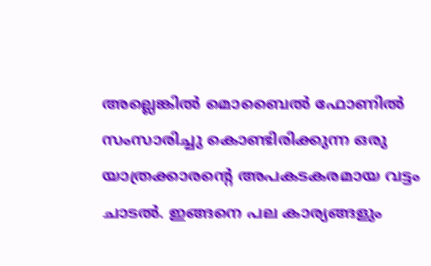അല്ലെങ്കില്‍ മൊബൈല്‍ ഫോണില്‍ സംസാരിച്ചു കൊണ്ടിരിക്കുന്ന ഒരു യാത്രക്കാരന്റെ അപകടകരമായ വട്ടം ചാടല്‍. ഇങ്ങനെ പല കാര്യങ്ങളും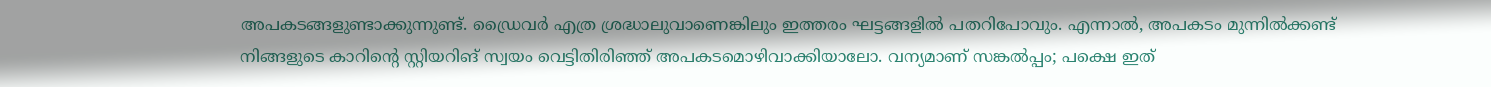അപകടങ്ങളുണ്ടാക്കുന്നുണ്ട്. ഡ്രൈവര്‍ എത്ര ശ്രദ്ധാലുവാണെങ്കിലും ഇത്തരം ഘട്ടങ്ങളില്‍ പതറിപോവും. എന്നാല്‍, അപകടം മുന്നില്‍ക്കണ്ട് നിങ്ങളുടെ കാറിന്റെ സ്റ്റിയറിങ് സ്വയം വെട്ടിതിരിഞ്ഞ് അപകടമൊഴിവാക്കിയാലോ. വന്യമാണ് സങ്കല്‍പ്പം; പക്ഷെ ഇത്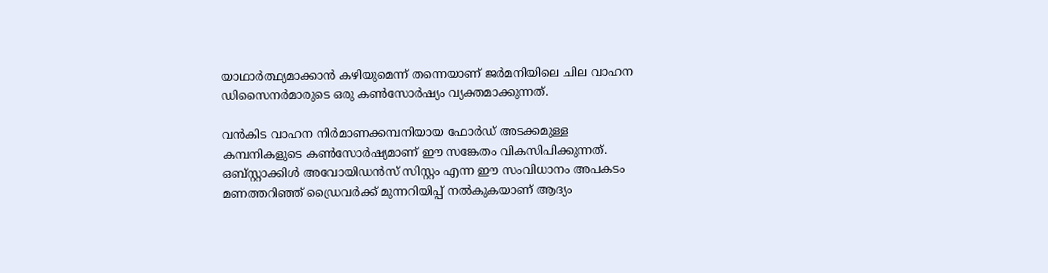യാഥാര്‍ത്ഥ്യമാക്കാന്‍ കഴിയുമെന്ന് തന്നെയാണ് ജര്‍മനിയിലെ ചില വാഹന ഡിസൈനര്‍മാരുടെ ഒരു കണ്‍സോര്‍ഷ്യം വ്യക്തമാക്കുന്നത്.

വന്‍കിട വാഹന നിര്‍മാണക്കമ്പനിയായ ഫോര്‍ഡ് അടക്കമുള്ള കമ്പനികളുടെ കണ്‍സോര്‍ഷ്യമാണ് ഈ സങ്കേതം വികസിപിക്കുന്നത്. ഒബ്സ്റ്റാക്കിള്‍ അവോയിഡന്‍സ് സിസ്റ്റം എന്ന ഈ സംവിധാനം അപകടം മണത്തറിഞ്ഞ് ഡ്രൈവര്‍ക്ക് മുന്നറിയിപ്പ് നല്‍കുകയാണ് ആദ്യം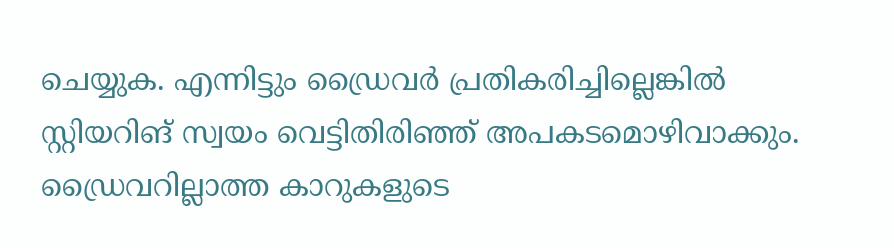ചെയ്യുക. എന്നിട്ടും ഡ്രൈവര്‍ പ്രതികരിച്ചില്ലെങ്കില്‍ സ്റ്റിയറിങ് സ്വയം വെട്ടിതിരിഞ്ഞ് അപകടമൊഴിവാക്കും. ഡ്രൈവറില്ലാത്ത കാറുകളുടെ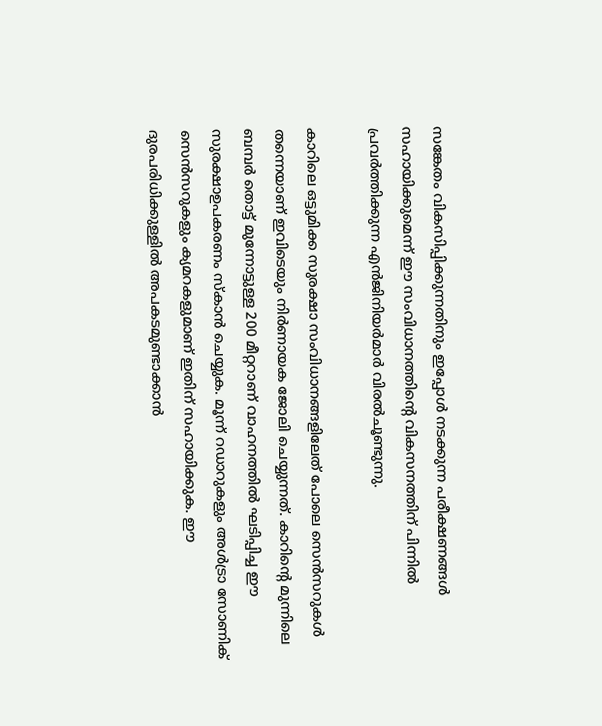സങ്കേതം വികസിപ്പിക്കുന്നതിനും ഇപ്പോള്‍ നടക്കുന്ന പരീക്ഷണങ്ങള്‍ സഹായിക്കുമെന്ന് ഈ സംവിധാനത്തിന്റെ വികസനത്തിന് പിന്നില്‍ പ്രവര്‍ത്തിക്കുന്ന എന്‍ജിനിയര്‍മാര്‍ വിരല്‍ചൂണ്ടുന്നു.

കാറിലെ ഒട്ടുമിക്ക സുരക്ഷാ സംവിധാനങ്ങളിലേത് പോലെ സെന്‍സറുകള്‍ തന്നെയാണ് ഇവിടെയും നിര്‍ണായക ജോലി ചെയ്യുന്നത്. കാറിന്റെ മുന്നിലെ ബമ്പര്‍ തൊട്ട് മുന്നോട്ടുള്ള 200 മീറ്ററാണ് വാഹനത്തില്‍ ഘടിപ്പിച്ച ഈ സുരക്ഷാഉപകരണം സ്‌കാന്‍ ചെയ്യുക. മൂന്ന് റഡാറുകളും അള്‍ട്രാ സോണിക് സെന്‍സറുകളും ക്യമറകളുമാണ് ഇതിന് സഹായിക്കുക. ഈ ദുരപരിധിക്കുള്ളില്‍ അപകടമുണ്ടാക്കാന്‍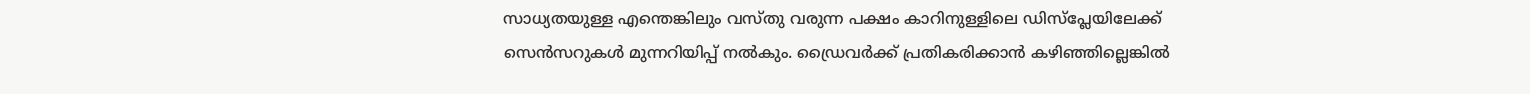സാധ്യതയുള്ള എന്തെങ്കിലും വസ്തു വരുന്ന പക്ഷം കാറിനുള്ളിലെ ഡിസ്‌പ്ലേയിലേക്ക് സെന്‍സറുകള്‍ മുന്നറിയിപ്പ് നല്‍കും. ഡ്രൈവര്‍ക്ക് പ്രതികരിക്കാന്‍ കഴിഞ്ഞില്ലെങ്കില്‍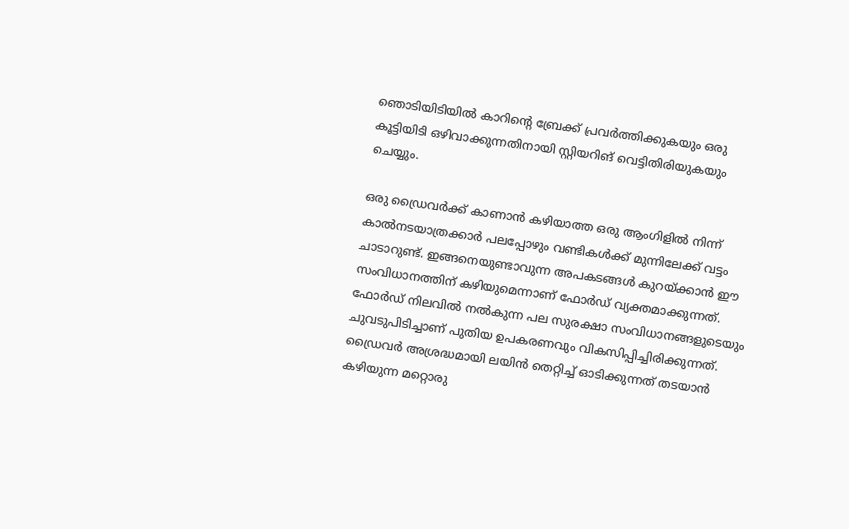ഞൊടിയിടിയില്‍ കാറിന്റെ ബ്രേക്ക് പ്രവര്‍ത്തിക്കുകയും ഒരു കൂട്ടിയിടി ഒഴിവാക്കുന്നതിനായി സ്റ്റിയറിങ് വെട്ടിതിരിയുകയും ചെയ്യും.

ഒരു ഡ്രൈവര്‍ക്ക് കാണാന്‍ കഴിയാത്ത ഒരു ആംഗിളില്‍ നിന്ന് കാല്‍നടയാത്രക്കാര്‍ പലപ്പോഴും വണ്ടികള്‍ക്ക് മുന്നിലേക്ക് വട്ടം ചാടാറുണ്ട്. ഇങ്ങനെയുണ്ടാവുന്ന അപകടങ്ങള്‍ കുറയ്ക്കാന്‍ ഈ സംവിധാനത്തിന് കഴിയുമെന്നാണ് ഫോര്‍ഡ് വ്യക്തമാക്കുന്നത്. ഫോര്‍ഡ് നിലവില്‍ നല്‍കുന്ന പല സുരക്ഷാ സംവിധാനങ്ങളുടെയും ചുവടുപിടിച്ചാണ് പുതിയ ഉപകരണവും വികസിപ്പിച്ചിരിക്കുന്നത്. ഡ്രൈവര്‍ അശ്രദ്ധമായി ലയിന്‍ തെറ്റിച്ച് ഓടിക്കുന്നത് തടയാന്‍ കഴിയുന്ന മറ്റൊരു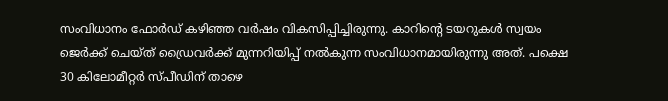സംവിധാനം ഫോര്‍ഡ് കഴിഞ്ഞ വര്‍ഷം വികസിപ്പിച്ചിരുന്നു. കാറിന്റെ ടയറുകള്‍ സ്വയം ജെര്‍ക്ക് ചെയ്ത് ഡ്രൈവര്‍ക്ക് മുന്നറിയിപ്പ് നല്‍കുന്ന സംവിധാനമായിരുന്നു അത്. പക്ഷെ 30 കിലോമീറ്റര്‍ സ്പീഡിന് താഴെ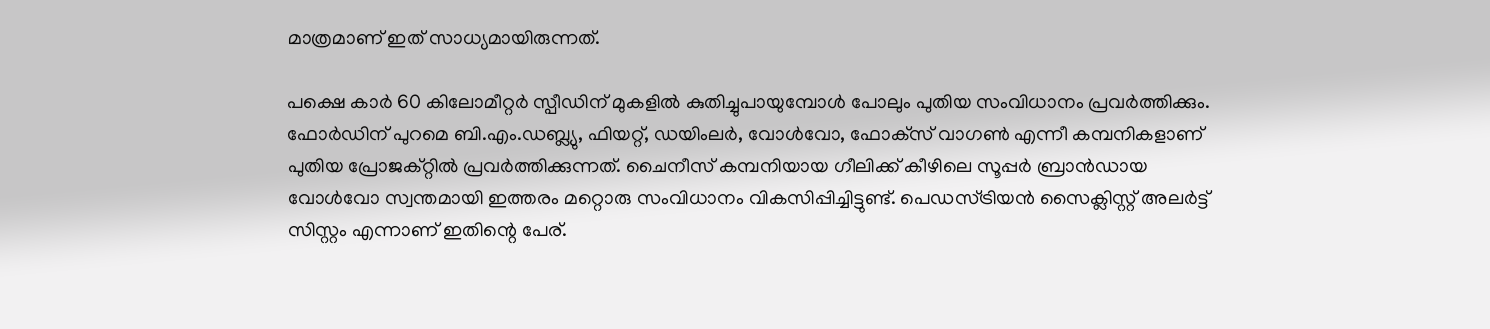മാത്രമാണ് ഇത് സാധ്യമായിരുന്നത്.

പക്ഷെ കാര്‍ 60 കിലോമീറ്റര്‍ സ്പീഡിന് മുകളില്‍ കുതിച്ചുപായുമ്പോള്‍ പോലും പുതിയ സംവിധാനം പ്രവര്‍ത്തിക്കും. ഫോര്‍ഡിന് പുറമെ ബി.എം.ഡബ്ല്യു, ഫിയറ്റ്, ഡയിംലര്‍, വോള്‍വോ, ഫോക്‌സ് വാഗണ്‍ എന്നീ കമ്പനികളാണ് പുതിയ പ്രോജക്റ്റില്‍ പ്രവര്‍ത്തിക്കുന്നത്. ചൈനീസ് കമ്പനിയായ ഗീലിക്ക് കീഴിലെ സൂപ്പര്‍ ബ്രാന്‍ഡായ വോള്‍വോ സ്വന്തമായി ഇത്തരം മറ്റൊരു സംവിധാനം വികസിപ്പിച്ചിട്ടുണ്ട്. പെഡസ്ട്രിയന്‍ സൈക്ലിസ്റ്റ് അലര്‍ട്ട് സിസ്റ്റം എന്നാണ് ഇതിന്റെ പേര്.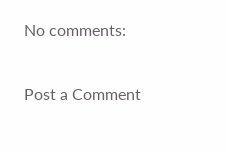No comments:

Post a Comment